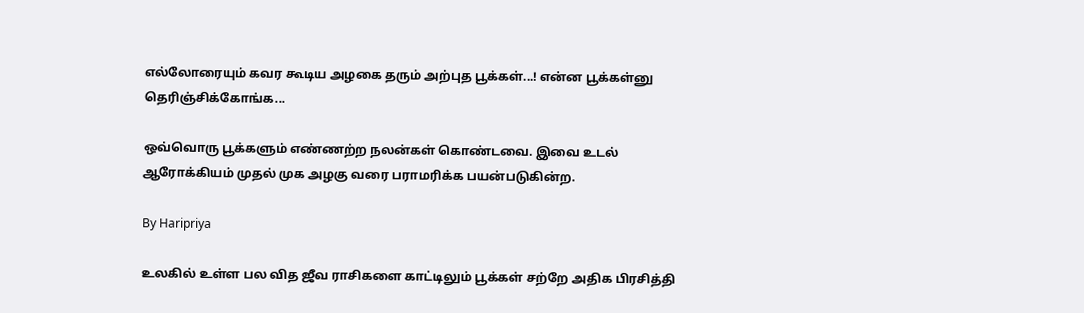எல்லோரையும் கவர கூடிய அழகை தரும் அற்புத பூக்கள்...! என்ன பூக்கள்னு தெரிஞ்சிக்கோங்க...

ஒவ்வொரு பூக்களும் எண்ணற்ற நலன்கள் கொண்டவை. இவை உடல் ஆரோக்கியம் முதல் முக அழகு வரை பராமரிக்க பயன்படுகின்ற.

By Haripriya

உலகில் உள்ள பல வித ஜீவ ராசிகளை காட்டிலும் பூக்கள் சற்றே அதிக பிரசித்தி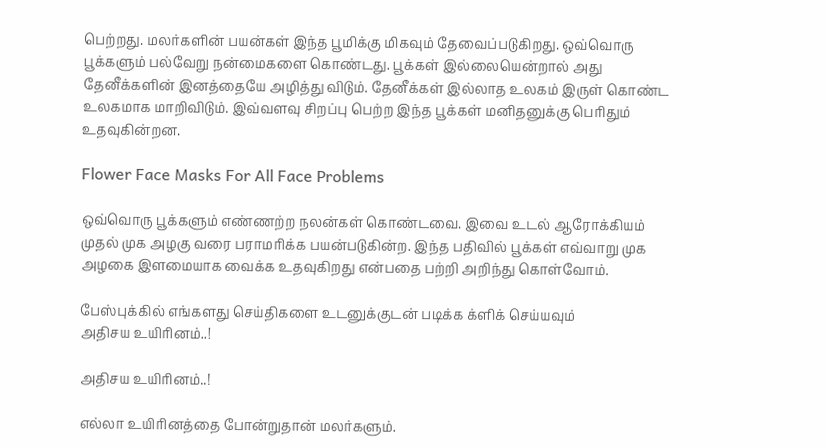பெற்றது. மலர்களின் பயன்கள் இந்த பூமிக்கு மிகவும் தேவைப்படுகிறது. ஒவ்வொரு பூக்களும் பல்வேறு நன்மைகளை கொண்டது. பூக்கள் இல்லையென்றால் அது தேனீக்களின் இனத்தையே அழித்து விடும். தேனீக்கள் இல்லாத உலகம் இருள் கொண்ட உலகமாக மாறிவிடும். இவ்வளவு சிறப்பு பெற்ற இந்த பூக்கள் மனிதனுக்கு பெரிதும் உதவுகின்றன.

Flower Face Masks For All Face Problems

ஒவ்வொரு பூக்களும் எண்ணற்ற நலன்கள் கொண்டவை. இவை உடல் ஆரோக்கியம் முதல் முக அழகு வரை பராமரிக்க பயன்படுகின்ற. இந்த பதிவில் பூக்கள் எவ்வாறு முக அழகை இளமையாக வைக்க உதவுகிறது என்பதை பற்றி அறிந்து கொள்வோம்.

பேஸ்புக்கில் எங்களது செய்திகளை உடனுக்குடன் படிக்க க்ளிக் செய்யவும்
அதிசய உயிரினம்..!

அதிசய உயிரினம்..!

எல்லா உயிரினத்தை போன்றுதான் மலர்களும்.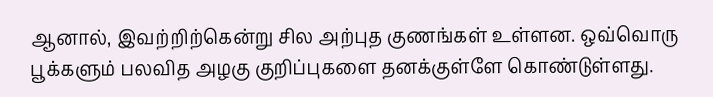ஆனால், இவற்றிற்கென்று சில அற்புத குணங்கள் உள்ளன. ஒவ்வொரு பூக்களும் பலவித அழகு குறிப்புகளை தனக்குள்ளே கொண்டுள்ளது.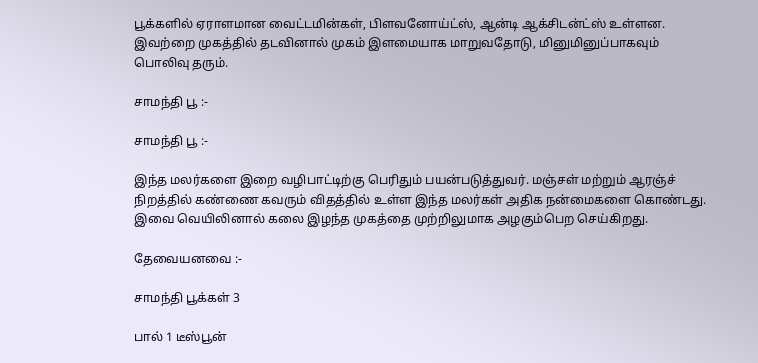பூக்களில் ஏராளமான வைட்டமின்கள், பிளவனோய்ட்ஸ், ஆன்டி ஆக்சிடன்ட்ஸ் உள்ளன. இவற்றை முகத்தில் தடவினால் முகம் இளமையாக மாறுவதோடு, மினுமினுப்பாகவும் பொலிவு தரும்.

சாமந்தி பூ :-

சாமந்தி பூ :-

இந்த மலர்களை இறை வழிபாட்டிற்கு பெரிதும் பயன்படுத்துவர். மஞ்சள் மற்றும் ஆரஞ்ச் நிறத்தில் கண்ணை கவரும் விதத்தில் உள்ள இந்த மலர்கள் அதிக நன்மைகளை கொண்டது. இவை வெயிலினால் கலை இழந்த முகத்தை முற்றிலுமாக அழகும்பெற செய்கிறது.

தேவையனவை :-

சாமந்தி பூக்கள் 3

பால் 1 டீஸ்பூன்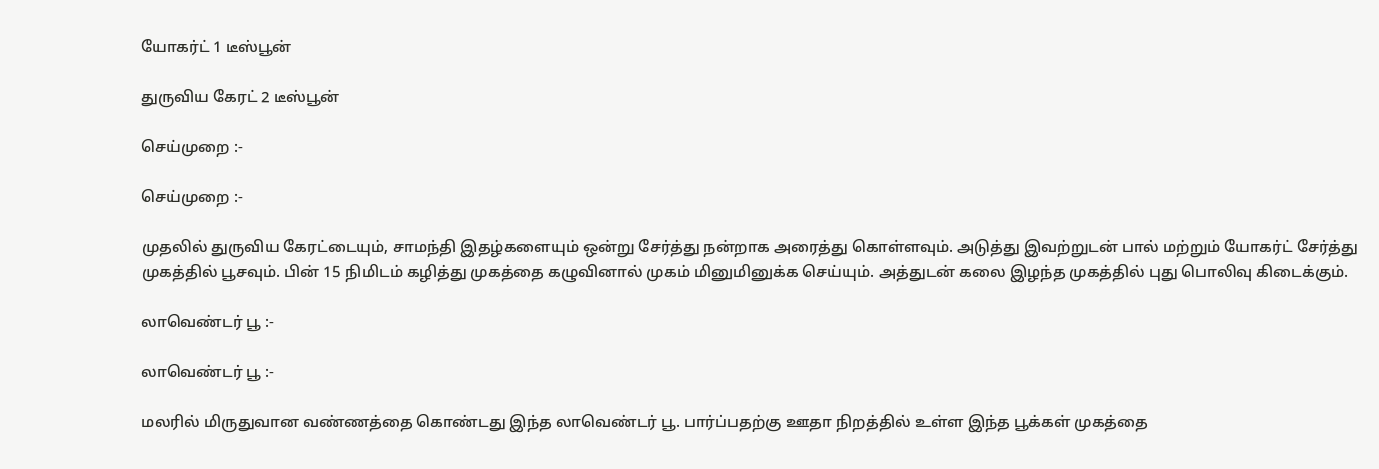யோகர்ட் 1 டீஸ்பூன்

துருவிய கேரட் 2 டீஸ்பூன்

செய்முறை :-

செய்முறை :-

முதலில் துருவிய கேரட்டையும், சாமந்தி இதழ்களையும் ஒன்று சேர்த்து நன்றாக அரைத்து கொள்ளவும். அடுத்து இவற்றுடன் பால் மற்றும் யோகர்ட் சேர்த்து முகத்தில் பூசவும். பின் 15 நிமிடம் கழித்து முகத்தை கழுவினால் முகம் மினுமினுக்க செய்யும். அத்துடன் கலை இழந்த முகத்தில் புது பொலிவு கிடைக்கும்.

லாவெண்டர் பூ :-

லாவெண்டர் பூ :-

மலரில் மிருதுவான வண்ணத்தை கொண்டது இந்த லாவெண்டர் பூ. பார்ப்பதற்கு ஊதா நிறத்தில் உள்ள இந்த பூக்கள் முகத்தை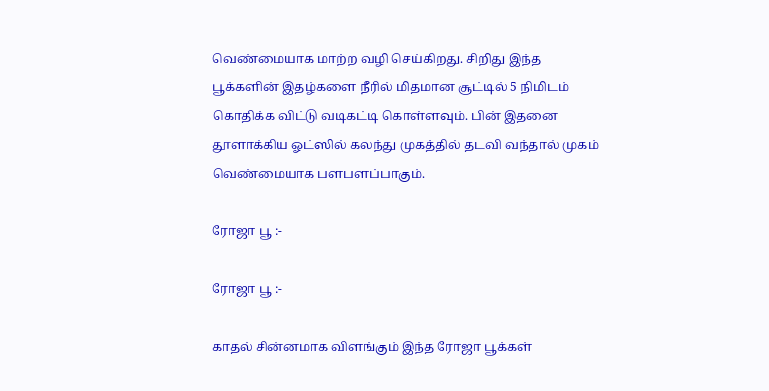வெண்மையாக மாற்ற வழி செய்கிறது. சிறிது இந்த பூக்களின் இதழ்களை நீரில் மிதமான சூட்டில் 5 நிமிடம் கொதிக்க விட்டு வடிகட்டி கொள்ளவும். பின் இதனை தூளாக்கிய ஓட்ஸில் கலந்து முகத்தில் தடவி வந்தால் முகம் வெண்மையாக பளபளப்பாகும்.

ரோஜா பூ :-

ரோஜா பூ :-

காதல் சின்னமாக விளங்கும் இந்த ரோஜா பூக்கள்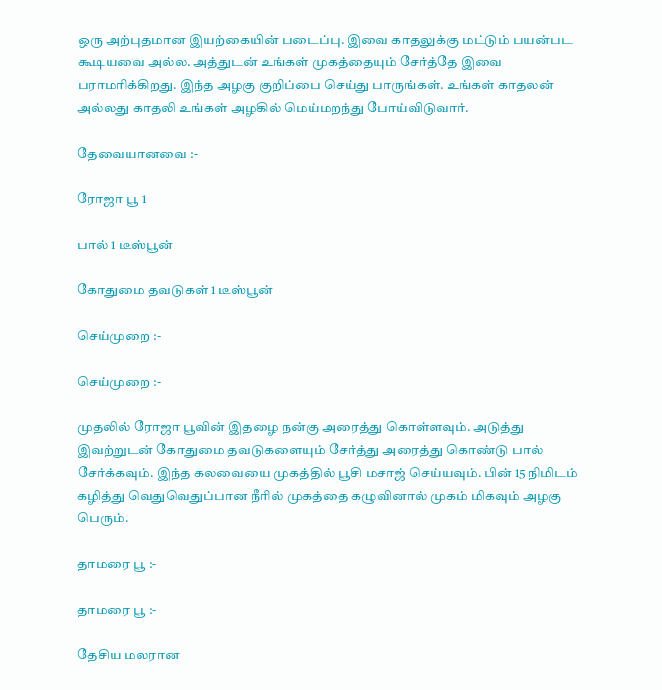ஒரு அற்புதமான இயற்கையின் படைப்பு. இவை காதலுக்கு மட்டும் பயன்பட கூடியவை அல்ல. அத்துடன் உங்கள் முகத்தையும் சேர்த்தே இவை பராமரிக்கிறது. இந்த அழகு குறிப்பை செய்து பாருங்கள். உங்கள் காதலன் அல்லது காதலி உங்கள் அழகில் மெய்மறந்து போய்விடுவார்.

தேவையானவை :-

ரோஜா பூ 1

பால் 1 டீஸ்பூன்

கோதுமை தவடுகள் 1 டீஸ்பூன்

செய்முறை :-

செய்முறை :-

முதலில் ரோஜா பூவின் இதழை நன்கு அரைத்து கொள்ளவும். அடுத்து இவற்றுடன் கோதுமை தவடுகளையும் சேர்த்து அரைத்து கொண்டு பால் சேர்க்கவும். இந்த கலவையை முகத்தில் பூசி மசாஜ் செய்யவும். பின் 15 நிமிடம் கழித்து வெதுவெதுப்பான நீரில் முகத்தை கழுவினால் முகம் மிகவும் அழகு பெரும்.

தாமரை பூ :-

தாமரை பூ :-

தேசிய மலரான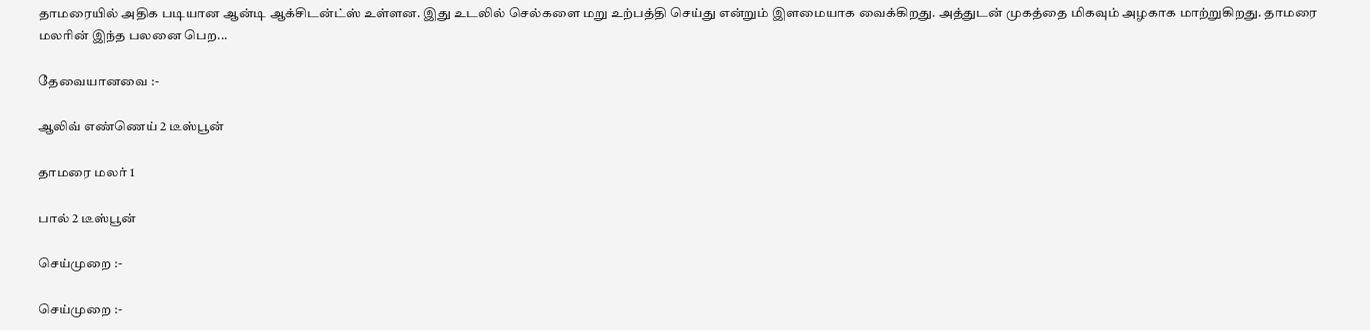தாமரையில் அதிக படியான ஆன்டி ஆக்சிடன்ட்ஸ் உள்ளன. இது உடலில் செல்களை மறு உற்பத்தி செய்து என்றும் இளமையாக வைக்கிறது. அத்துடன் முகத்தை மிகவும் அழகாக மாற்றுகிறது. தாமரை மலரின் இந்த பலனை பெற...

தேவையானவை :-

ஆலிவ் எண்ணெய் 2 டீஸ்பூன்

தாமரை மலர் 1

பால் 2 டீஸ்பூன்

செய்முறை :-

செய்முறை :-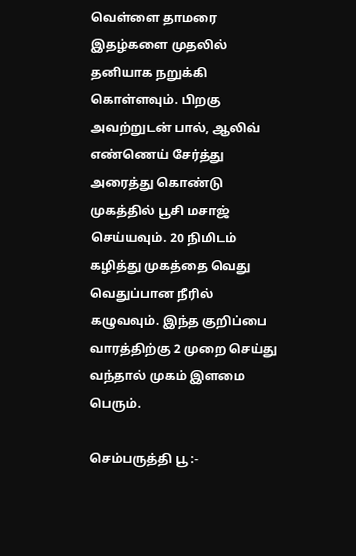வெள்ளை தாமரை இதழ்களை முதலில் தனியாக நறுக்கி கொள்ளவும். பிறகு அவற்றுடன் பால், ஆலிவ் எண்ணெய் சேர்த்து அரைத்து கொண்டு முகத்தில் பூசி மசாஜ் செய்யவும். 20 நிமிடம் கழித்து முகத்தை வெது வெதுப்பான நீரில் கழுவவும். இந்த குறிப்பை வாரத்திற்கு 2 முறை செய்து வந்தால் முகம் இளமை பெரும்.

செம்பருத்தி பூ :-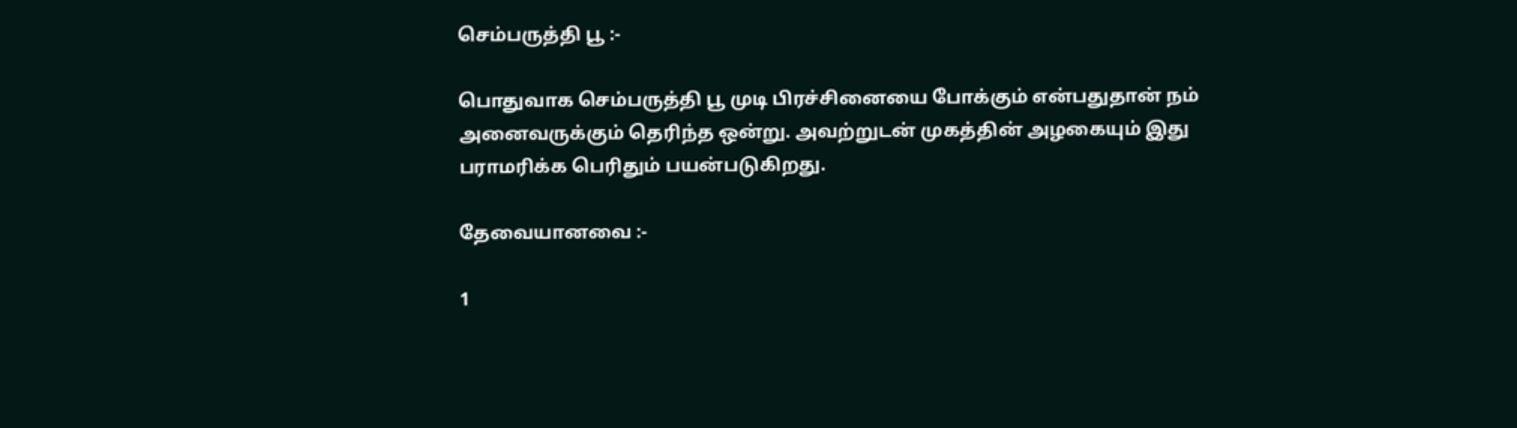செம்பருத்தி பூ :-

பொதுவாக செம்பருத்தி பூ முடி பிரச்சினையை போக்கும் என்பதுதான் நம் அனைவருக்கும் தெரிந்த ஒன்று. அவற்றுடன் முகத்தின் அழகையும் இது பராமரிக்க பெரிதும் பயன்படுகிறது.

தேவையானவை :-

1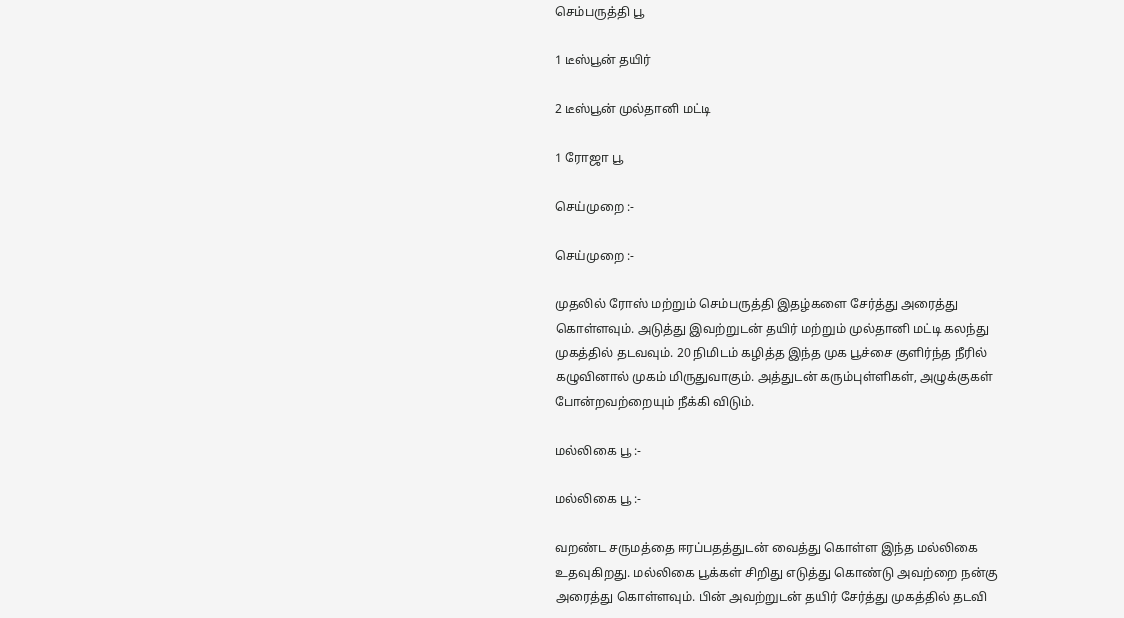செம்பருத்தி பூ

1 டீஸ்பூன் தயிர்

2 டீஸ்பூன் முல்தானி மட்டி

1 ரோஜா பூ

செய்முறை :-

செய்முறை :-

முதலில் ரோஸ் மற்றும் செம்பருத்தி இதழ்களை சேர்த்து அரைத்து கொள்ளவும். அடுத்து இவற்றுடன் தயிர் மற்றும் முல்தானி மட்டி கலந்து முகத்தில் தடவவும். 20 நிமிடம் கழித்த இந்த முக பூச்சை குளிர்ந்த நீரில் கழுவினால் முகம் மிருதுவாகும். அத்துடன் கரும்புள்ளிகள், அழுக்குகள் போன்றவற்றையும் நீக்கி விடும்.

மல்லிகை பூ :-

மல்லிகை பூ :-

வறண்ட சருமத்தை ஈரப்பதத்துடன் வைத்து கொள்ள இந்த மல்லிகை உதவுகிறது. மல்லிகை பூக்கள் சிறிது எடுத்து கொண்டு அவற்றை நன்கு அரைத்து கொள்ளவும். பின் அவற்றுடன் தயிர் சேர்த்து முகத்தில் தடவி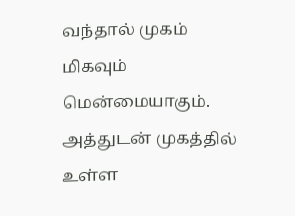வந்தால் முகம் மிகவும் மென்மையாகும். அத்துடன் முகத்தில் உள்ள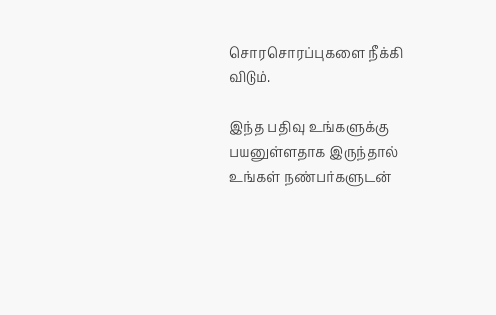சொரசொரப்புகளை நீக்கி விடும்.

இந்த பதிவு உங்களுக்கு பயனுள்ளதாக இருந்தால் உங்கள் நண்பர்களுடன்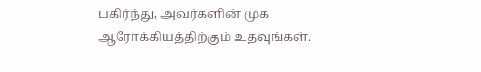பகிர்ந்து, அவர்களின் முக ஆரோக்கியத்திற்கும் உதவுங்கள்.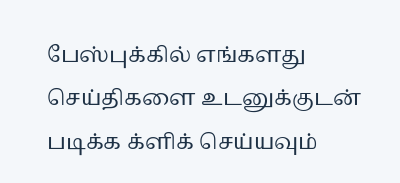பேஸ்புக்கில் எங்களது செய்திகளை உடனுக்குடன் படிக்க க்ளிக் செய்யவும்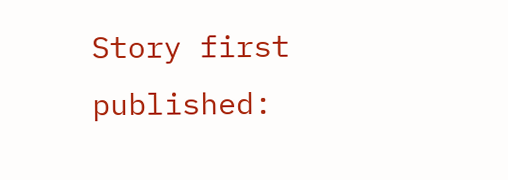Story first published: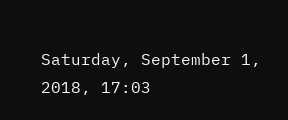Saturday, September 1, 2018, 17:03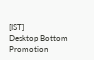[IST]
Desktop Bottom Promotion